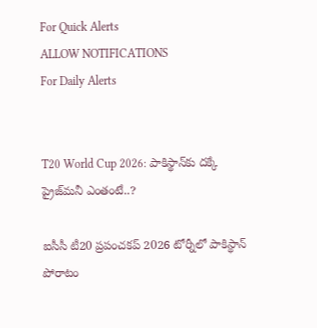For Quick Alerts
ALLOW NOTIFICATIONS
For Daily Alerts


T20 World Cup 2026: పాకిస్థాన్‌కు దక్కే ప్రైజ్‌మనీ ఎంతంటే..?

ఐసీసీ టీ20 ప్రపంచకప్ 2026 టోర్నీలో పాకిస్థాన్ పోరాటం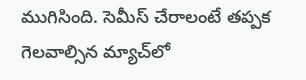ముగిసింది. సెమీస్ చేరాలంటే తప్పక గెలవాల్సిన మ్యాచ్‌లో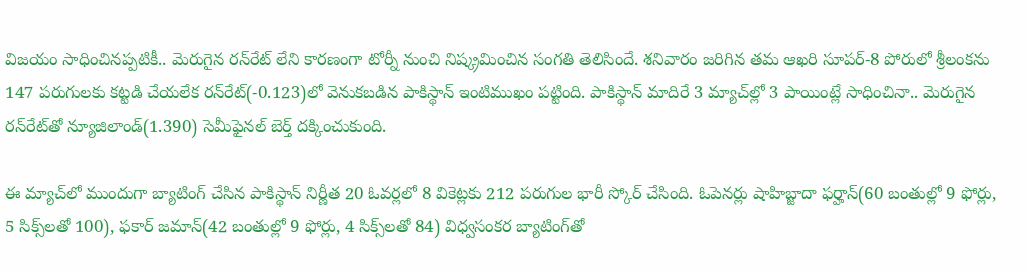విజయం సాధించినప్పటికీ.. మెరుగైన రన్‌రేట్ లేని కారణంగా టోర్నీ నుంచి నిష్క్రమించిన సంగతి తెలిసిందే. శనివారం జరిగిన తమ ఆఖరి సూపర్-8 పోరులో శ్రీలంకను 147 పరుగులకు కట్టడి చేయలేక రన్‌రేట్(-0.123)లో వెనుకబడిన పాకిస్థాన్ ఇంటిముఖం పట్టింది. పాకిస్థాన్ మాదిరే 3 మ్యాచ్‌ల్లో 3 పాయింట్లే సాధించినా.. మెరుగైన రన్‌రేట్‌తో న్యూజిలాండ్(1.390) సెమీఫైనల్ బెర్త్ దక్కించుకుంది.

ఈ మ్యాచ్‌లో ముందుగా బ్యాటింగ్ చేసిన పాకిస్థాన్ నిర్ణీత 20 ఓవర్లలో 8 వికెట్లకు 212 పరుగుల భారీ స్కోర్ చేసింది. ఓపెనర్లు షాహిబ్జాదా ఫర్హాన్(60 బంతుల్లో 9 ఫోర్లు, 5 సిక్స్‌లతో 100), ఫకార్ జమాన్(42 బంతుల్లో 9 ఫోర్లు, 4 సిక్స్‌లతో 84) విధ్వసంకర బ్యాటింగ్‌తో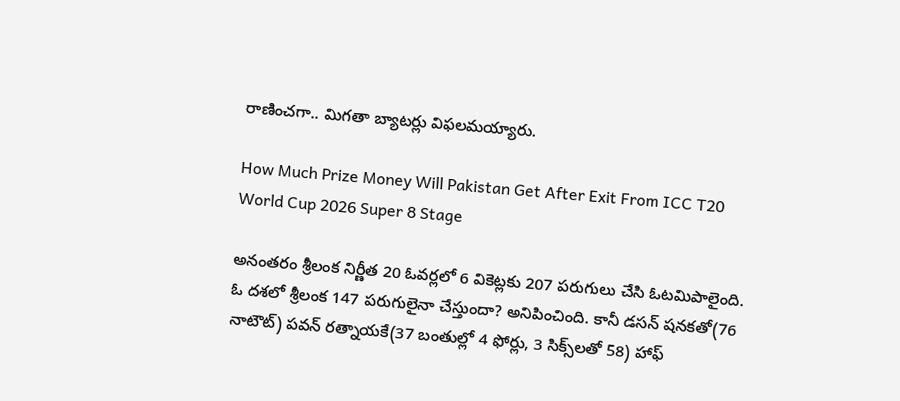రాణించగా.. మిగతా బ్యాటర్లు విఫలమయ్యారు.

How Much Prize Money Will Pakistan Get After Exit From ICC T20 World Cup 2026 Super 8 Stage

అనంతరం శ్రీలంక నిర్ణీత 20 ఓవర్లలో 6 వికెట్లకు 207 పరుగులు చేసి ఓటమిపాలైంది. ఓ దశలో శ్రీలంక 147 పరుగులైనా చేస్తుందా? అనిపించింది. కానీ డసన్ షనకతో(76 నాటౌట్) పవన్ రత్నాయకే(37 బంతుల్లో 4 ఫోర్లు, 3 సిక్స్‌లతో 58) హాఫ్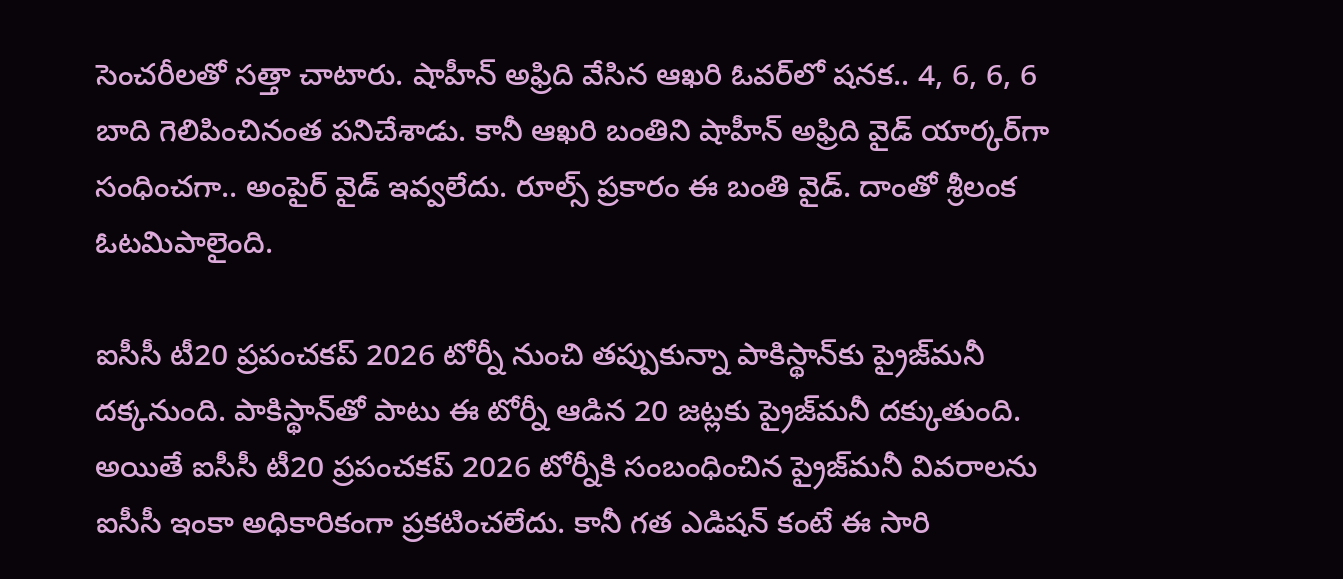సెంచరీలతో సత్తా చాటారు. షాహీన్ అఫ్రిది వేసిన ఆఖరి ఓవర్‌లో షనక.. 4, 6, 6, 6 బాది గెలిపించినంత పనిచేశాడు. కానీ ఆఖరి బంతిని షాహీన్ అఫ్రిది వైడ్ యార్కర్‌గా సంధించగా.. అంపైర్ వైడ్ ఇవ్వలేదు. రూల్స్ ప్రకారం ఈ బంతి వైడ్. దాంతో శ్రీలంక ఓటమిపాలైంది.

ఐసీసీ టీ20 ప్రపంచకప్ 2026 టోర్నీ నుంచి తప్పుకున్నా పాకిస్థాన్‌కు ప్రైజ్‌మనీ దక్కనుంది. పాకిస్థాన్‌తో పాటు ఈ టోర్నీ ఆడిన 20 జట్లకు ప్రైజ్‌మనీ దక్కుతుంది. అయితే ఐసీసీ టీ20 ప్రపంచకప్ 2026 టోర్నీకి సంబంధించిన ప్రైజ్‌మనీ వివరాలను ఐసీసీ ఇంకా అధికారికంగా ప్రకటించలేదు. కానీ గత ఎడిషన్ కంటే ఈ సారి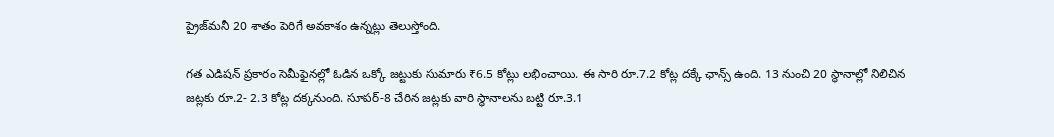ప్రైజ్‌మనీ 20 శాతం పెరిగే అవకాశం ఉన్నట్లు తెలుస్తోంది.

గత ఎడిషన్ ప్రకారం సెమీఫైనల్లో ఓడిన ఒక్కో జట్టుకు సుమారు ₹6.5 కోట్లు లభించాయి. ఈ సారి రూ.7.2 కోట్ల దక్కే ఛాన్స్ ఉంది. 13 నుంచి 20 స్థానాల్లో నిలిచిన జట్లకు రూ.2- 2.3 కోట్ల దక్కనుంది. సూపర్-8 చేరిన జట్లకు వారి స్థానాలను బట్టి రూ.3.1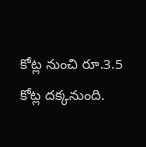కోట్ల నుంచి రూ.3.5 కోట్ల దక్కనుంది.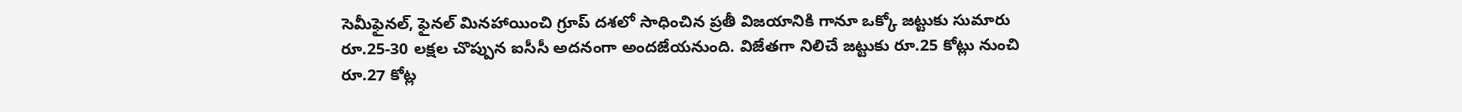సెమీఫైనల్, ఫైనల్ మినహాయించి గ్రూప్ దశలో సాధించిన ప్రతీ విజయానికి గానూ ఒక్కో జట్టుకు సుమారు రూ.25-30 లక్షల చొప్పున ఐసీసీ అదనంగా అందజేయనుంది. విజేతగా నిలిచే జట్టుకు రూ.25 కోట్లు నుంచి రూ.27 కోట్ల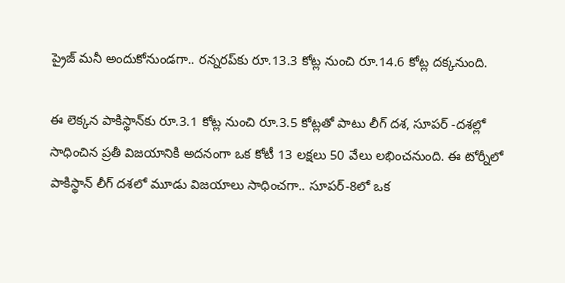ప్రైజ్ మనీ అందుకోనుండగా.. రన్నరప్‌కు రూ.13.3 కోట్ల నుంచి రూ.14.6 కోట్ల దక్కనుంది.

ఈ లెక్కన పాకిస్థాన్‌కు రూ.3.1 కోట్ల నుంచి రూ.3.5 కోట్లతో పాటు లీగ్ దశ, సూపర్ -దశల్లో సాధించిన ప్రతీ విజయానికి అదనంగా ఒక కోటీ 13 లక్షలు 50 వేలు లభించనుంది. ఈ టోర్నీలో పాకిస్థాన్ లీగ్ దశలో మూడు విజయాలు సాధించగా.. సూపర్-8లో ఒక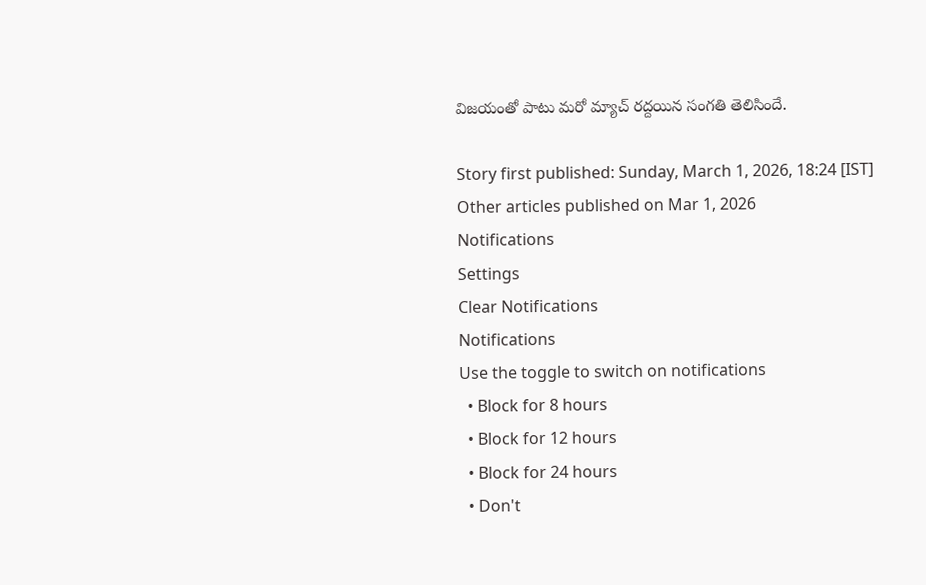విజయంతో పాటు మరో మ్యాచ్‌ రద్దయిన సంగతి తెలిసిందే.

Story first published: Sunday, March 1, 2026, 18:24 [IST]
Other articles published on Mar 1, 2026
Notifications
Settings
Clear Notifications
Notifications
Use the toggle to switch on notifications
  • Block for 8 hours
  • Block for 12 hours
  • Block for 24 hours
  • Don't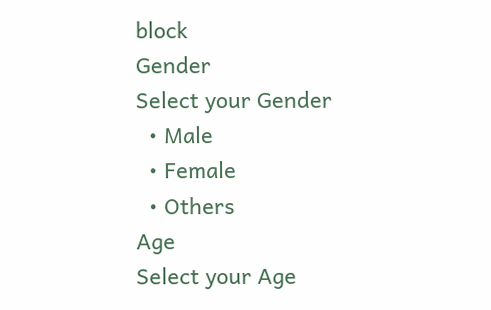block
Gender
Select your Gender
  • Male
  • Female
  • Others
Age
Select your Age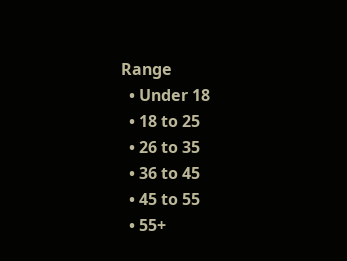Range
  • Under 18
  • 18 to 25
  • 26 to 35
  • 36 to 45
  • 45 to 55
  • 55+